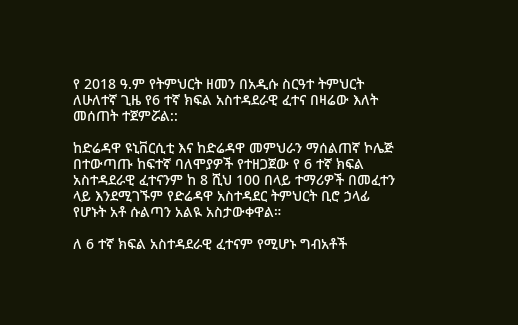የ 2018 ዓ.ም የትምህርት ዘመን በአዲሱ ስርዓተ ትምህርት ለሁለተኛ ጊዜ የ6 ተኛ ክፍል አስተዳደራዊ ፈተና በዛሬው እለት መሰጠት ተጀምሯል::

ከድሬዳዋ ዩኒቨርሲቲ እና ከድሬዳዋ መምህራን ማሰልጠኛ ኮሌጅ በተውጣጡ ከፍተኛ ባለሞያዎች የተዘጋጀው የ 6 ተኛ ክፍል አስተዳደራዊ ፈተናንም ከ 8 ሺህ 100 በላይ ተማሪዎች በመፈተን ላይ እንደሚገኙም የድሬዳዋ አስተዳደር ትምህርት ቢሮ ኃላፊ የሆኑት አቶ ሱልጣን አልዪ አስታውቀዋል።

ለ 6 ተኛ ክፍል አስተዳደራዊ ፈተናም የሚሆኑ ግብአቶች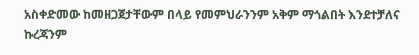አስቀድመው ከመዘጋጀታቸውም በላይ የመምህራንንም አቅም ማጎልበት እንደተቻለና ኩረጃንም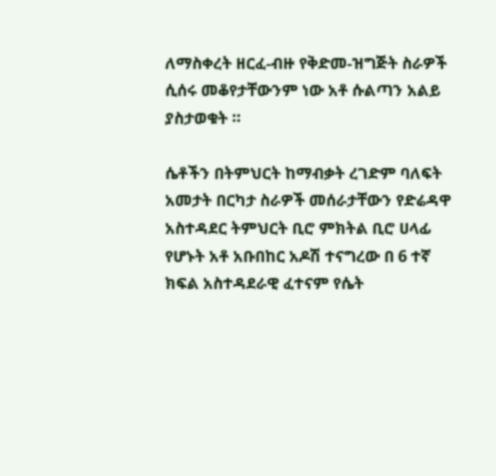ለማስቀረት ዘርፈ-ብዙ የቅድመ-ዝግጅት ስራዎች ሲሰሩ መቆየታቸውንም ነው አቶ ሱልጣን አልይ ያስታወቁት ።

ሴቶችን በትምህርት ከማብቃት ረገድም ባለፍት አመታት በርካታ ስራዎች መሰራታቸውን የድሬዳዋ አስተዳደር ትምህርት ቢሮ ምክትል ቢሮ ሀላፊ የሆኑት አቶ አቡበከር አዶሽ ተናግረው በ 6 ተኛ ክፍል አስተዳደራዊ ፈተናም የሴት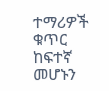ተማሪዎች ቁጥር ከፍተኛ መሆኑን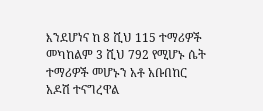እንደሆነና ከ 8 ሺህ 115 ተማሪዎች መካከልም 3 ሺህ 792 የሚሆኑ ሴት ተማሪዎች መሆኑን አቶ አቡበከር አዶሽ ተናግረዋል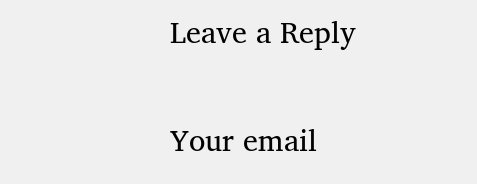Leave a Reply

Your email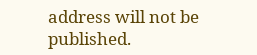address will not be published.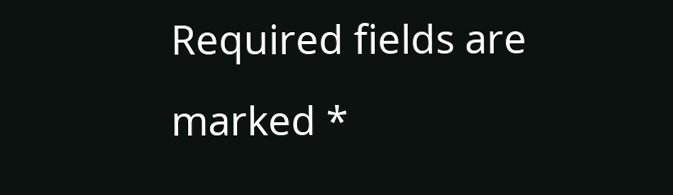Required fields are marked *